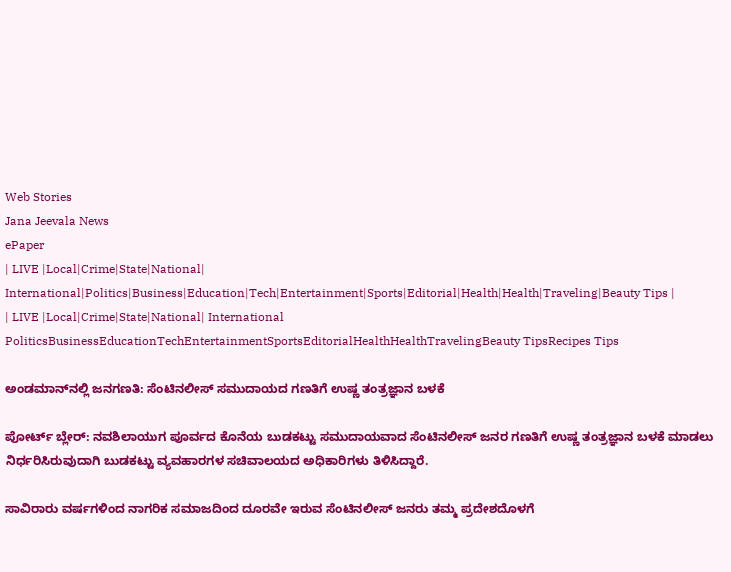Web Stories
Jana Jeevala News
ePaper
| LIVE |Local|Crime|State|National| International|Politics|Business|Education|Tech|Entertainment|Sports|Editorial|Health|Health|Traveling|Beauty Tips |
| LIVE |Local|Crime|State|National| International
PoliticsBusinessEducationTechEntertainmentSportsEditorialHealthHealthTravelingBeauty TipsRecipes Tips

ಅಂಡಮಾನ್‌ನಲ್ಲಿ ಜನಗಣತಿ: ಸೆಂಟಿನಲೀಸ್‌ ಸಮುದಾಯದ ಗಣತಿಗೆ ಉಷ್ಣ ತಂತ್ರಜ್ಞಾನ ಬಳಕೆ

ಪೋರ್ಟ್‌ ಬ್ಲೇರ್: ನವಶಿಲಾಯುಗ ಪೂರ್ವದ ಕೊನೆಯ ಬುಡಕಟ್ಟು ಸಮುದಾಯವಾದ ಸೆಂಟಿನಲೀಸ್‌ ಜನರ ಗಣತಿಗೆ ಉಷ್ಣ ತಂತ್ರಜ್ಞಾನ ಬಳಕೆ ಮಾಡಲು ನಿರ್ಧರಿಸಿರುವುದಾಗಿ ಬುಡಕಟ್ಟು ವ್ಯವಹಾರಗಳ ಸಚಿವಾಲಯದ ಅಧಿಕಾರಿಗಳು ತಿಳಿಸಿದ್ದಾರೆ.

ಸಾವಿರಾರು ವರ್ಷಗಳಿಂದ ನಾಗರಿಕ ಸಮಾಜದಿಂದ ದೂರವೇ ಇರುವ ಸೆಂಟಿನಲೀಸ್ ಜನರು ತಮ್ಮ ಪ್ರದೇಶದೊಳಗೆ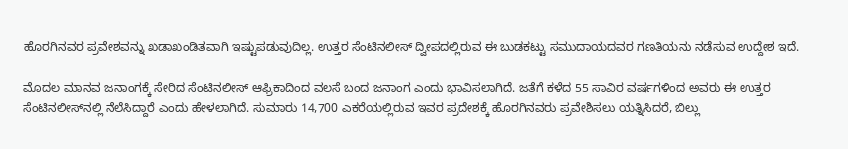ಹೊರಗಿನವರ ಪ್ರವೇಶವನ್ನು ಖಡಾಖಂಡಿತವಾಗಿ ಇಷ್ಟುಪಡುವುದಿಲ್ಲ. ಉತ್ತರ ಸೆಂಟಿನಲೀಸ್ ದ್ವೀಪದಲ್ಲಿರುವ ಈ ಬುಡಕಟ್ಟು ಸಮುದಾಯದವರ ಗಣತಿಯನು ನಡೆಸುವ ಉದ್ದೇಶ ಇದೆ.

ಮೊದಲ ಮಾನವ ಜನಾಂಗಕ್ಕೆ ಸೇರಿದ ಸೆಂಟಿನಲೀಸ್‌ ಆಫ್ರಿಕಾದಿಂದ ವಲಸೆ ಬಂದ ಜನಾಂಗ ಎಂದು ಭಾವಿಸಲಾಗಿದೆ. ಜತೆಗೆ ಕಳೆದ 55 ಸಾವಿರ ವರ್ಷಗಳಿಂದ ಅವರು ಈ ಉತ್ತರ ಸೆಂಟಿನಲೀಸ್‌ನಲ್ಲಿ ನೆಲೆಸಿದ್ದಾರೆ ಎಂದು ಹೇಳಲಾಗಿದೆ. ಸುಮಾರು 14,700 ಎಕರೆಯಲ್ಲಿರುವ ಇವರ ಪ್ರದೇಶಕ್ಕೆ ಹೊರಗಿನವರು ಪ್ರವೇಶಿಸಲು ಯತ್ನಿಸಿದರೆ, ಬಿಲ್ಲು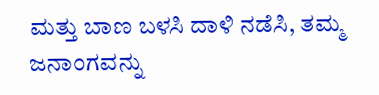ಮತ್ತು ಬಾಣ ಬಳಸಿ ದಾಳಿ ನಡೆಸಿ, ತಮ್ಮ ಜನಾಂಗವನ್ನು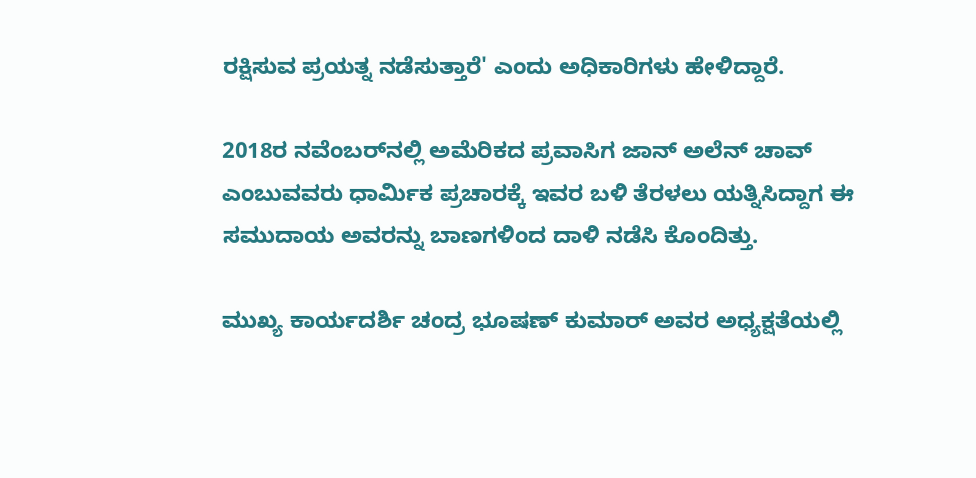ರಕ್ಷಿಸುವ ಪ್ರಯತ್ನ ನಡೆಸುತ್ತಾರೆ' ಎಂದು ಅಧಿಕಾರಿಗಳು ಹೇಳಿದ್ದಾರೆ.

2018ರ ನವೆಂಬರ್‌ನಲ್ಲಿ ಅಮೆರಿಕದ ಪ್ರವಾಸಿಗ ಜಾನ್ ಅಲೆನ್ ಚಾವ್ ಎಂಬುವವರು ಧಾರ್ಮಿಕ ಪ್ರಚಾರಕ್ಕೆ ಇವರ ಬಳಿ ತೆರಳಲು ಯತ್ನಿಸಿದ್ದಾಗ ಈ ಸಮುದಾಯ ಅವರನ್ನು ಬಾಣಗಳಿಂದ ದಾಳಿ ನಡೆಸಿ ಕೊಂದಿತ್ತು.

ಮುಖ್ಯ ಕಾರ್ಯದರ್ಶಿ ಚಂದ್ರ ಭೂಷಣ್ ಕುಮಾರ್ ಅವರ ಅಧ್ಯಕ್ಷತೆಯಲ್ಲಿ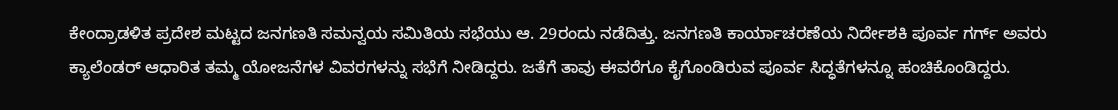ಕೇಂದ್ರಾಡಳಿತ ಪ್ರದೇಶ ಮಟ್ಟದ ಜನಗಣತಿ ಸಮನ್ವಯ ಸಮಿತಿಯ ಸಭೆಯು ಆ. 29ರಂದು ನಡೆದಿತ್ತು. ಜನಗಣತಿ ಕಾರ್ಯಾಚರಣೆಯ ನಿರ್ದೇಶಕಿ ಪೂರ್ವ ಗರ್ಗ್ ಅವರು ಕ್ಯಾಲೆಂಡ‌ರ್ ಆಧಾರಿತ ತಮ್ಮ ಯೋಜನೆಗಳ ವಿವರಗಳನ್ನು ಸಭೆಗೆ ನೀಡಿದ್ದರು. ಜತೆಗೆ ತಾವು ಈವರೆಗೂ ಕೈಗೊಂಡಿರುವ ಪೂರ್ವ ಸಿದ್ಧತೆಗಳನ್ನೂ ಹಂಚಿಕೊಂಡಿದ್ದರು.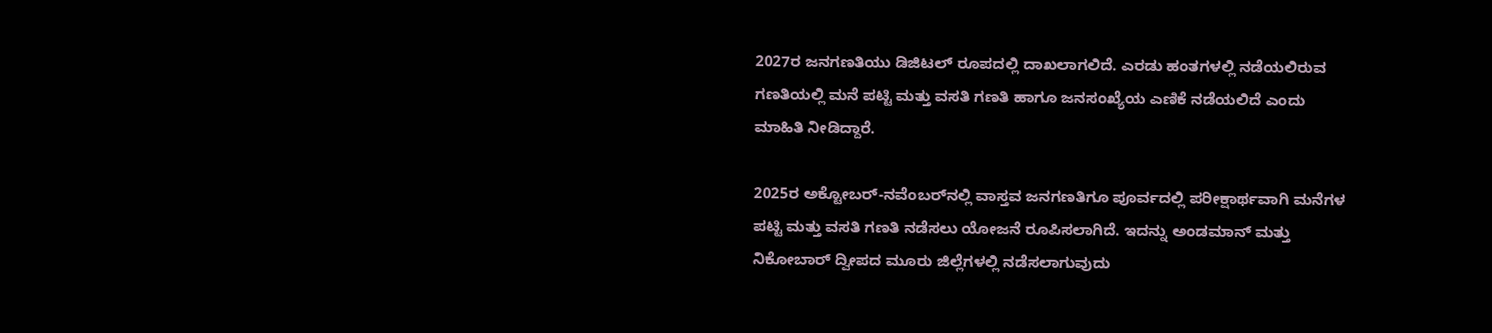2027ರ ಜನಗಣತಿಯು ಡಿಜಿಟಲ್ ರೂಪದಲ್ಲಿ ದಾಖಲಾಗಲಿದೆ. ಎರಡು ಹಂತಗಳಲ್ಲಿ ನಡೆಯಲಿರುವ ಗಣತಿಯಲ್ಲಿ ಮನೆ ಪಟ್ಟಿ ಮತ್ತು ವಸತಿ ಗಣತಿ ಹಾಗೂ ಜನಸಂಖ್ಯೆಯ ಎಣಿಕೆ ನಡೆಯಲಿದೆ ಎಂದು ಮಾಹಿತಿ ನೀಡಿದ್ದಾರೆ.

2025ರ ಅಕ್ಟೋಬರ್-ನವೆಂಬರ್‌ನಲ್ಲಿ ವಾಸ್ತವ ಜನಗಣತಿಗೂ ಪೂರ್ವದಲ್ಲಿ ಪರೀಕ್ಷಾರ್ಥವಾಗಿ ಮನೆಗಳ ಪಟ್ಟಿ ಮತ್ತು ವಸತಿ ಗಣತಿ ನಡೆಸಲು ಯೋಜನೆ ರೂಪಿಸಲಾಗಿದೆ. ಇದನ್ನು ಅಂಡಮಾನ್ ಮತ್ತು ನಿಕೋಬಾರ್ ದ್ವೀಪದ ಮೂರು ಜಿಲ್ಲೆಗಳಲ್ಲಿ ನಡೆಸಲಾಗುವುದು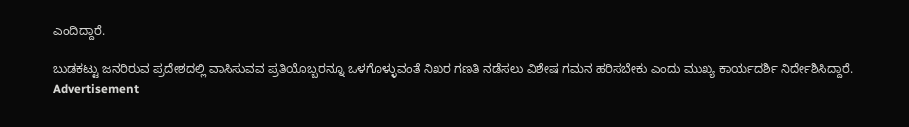ಎಂದಿದ್ದಾರೆ.

ಬುಡಕಟ್ಟು ಜನರಿರುವ ಪ್ರದೇಶದಲ್ಲಿ ವಾಸಿಸುವವ ಪ್ರತಿಯೊಬ್ಬರನ್ನೂ ಒಳಗೊಳ್ಳುವಂತೆ ನಿಖರ ಗಣತಿ ನಡೆಸಲು ವಿಶೇಷ ಗಮನ ಹರಿಸಬೇಕು ಎಂದು ಮುಖ್ಯ ಕಾರ್ಯದರ್ಶಿ ನಿರ್ದೇಶಿಸಿದ್ದಾರೆ.
Advertisement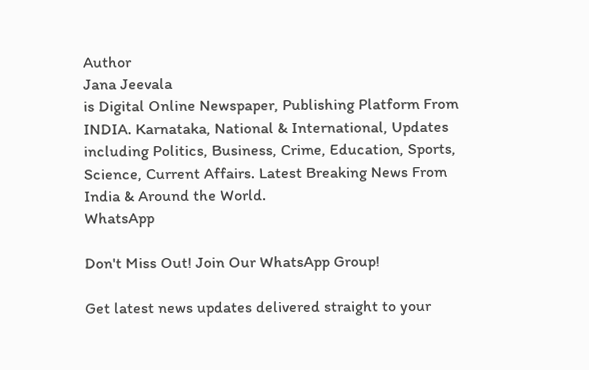Author
Jana Jeevala
is Digital Online Newspaper, Publishing Platform From INDIA. Karnataka, National & International, Updates including Politics, Business, Crime, Education, Sports, Science, Current Affairs. Latest Breaking News From India & Around the World.
WhatsApp

Don't Miss Out! Join Our WhatsApp Group!

Get latest news updates delivered straight to your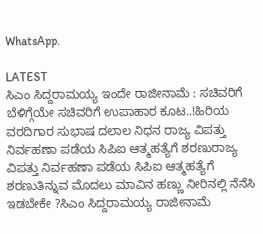WhatsApp.

LATEST
ಸಿಎಂ ಸಿದ್ದರಾಮಯ್ಯ ಇಂದೇ ರಾಜೀನಾಮೆ : ಸಚಿವರಿಗೆ ಬೆಳಿಗ್ಗೆಯೇ ಸಚಿವರಿಗೆ ಉಪಾಹಾರ ಕೂಟ..!ಹಿರಿಯ ವರದಿಗಾರ ಸುಭಾಷ ದಲಾಲ ನಿಧನ ರಾಜ್ಯ ವಿಪತ್ತು ನಿರ್ವಹಣಾ ಪಡೆಯ ಸಿಪಿಐ ಆತ್ಮಹತ್ಯೆಗೆ ಶರಣುರಾಜ್ಯ ವಿಪತ್ತು ನಿರ್ವಹಣಾ ಪಡೆಯ ಸಿಪಿಐ ಆತ್ಮಹತ್ಯೆಗೆ ಶರಣುತಿನ್ನುವ ಮೊದಲು ಮಾವಿನ ಹಣ್ಣು ನೀರಿನಲ್ಲಿ ನೆನೆಸಿ ಇಡಬೇಕೇ ?ಸಿಎಂ ಸಿದ್ದರಾಮಯ್ಯ ರಾಜೀನಾಮೆ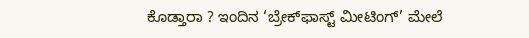ಕೊಡ್ತಾರಾ ? ಇಂದಿನ ‘ಬ್ರೇಕ್‌ಫಾಸ್ಟ್ ಮೀಟಿಂಗ್’ ಮೇಲೆ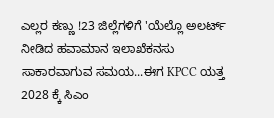ಎಲ್ಲರ ಕಣ್ಣು !23 ಜಿಲ್ಲೆಗಳಿಗೆ 'ಯೆಲ್ಲೊ ಅಲರ್ಟ್ ನೀಡಿದ ಹವಾಮಾನ ಇಲಾಖೆಕನಸು ಸಾಕಾರವಾಗುವ ಸಮಯ...ಈಗ KPCC ಯತ್ತ 2028 ಕ್ಕೆ ಸಿಎಂ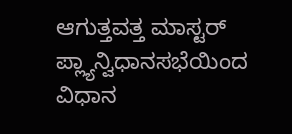ಆಗುತ್ತವತ್ತ ಮಾಸ್ಟರ್ ಪ್ಲ್ಯಾನ್ವಿಧಾನಸಭೆಯಿಂದ ವಿಧಾನ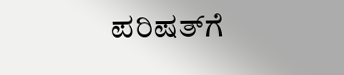ಪರಿಷತ್‌ಗೆ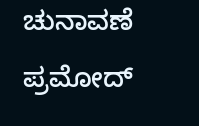ಚುನಾವಣೆ ಪ್ರಮೋದ್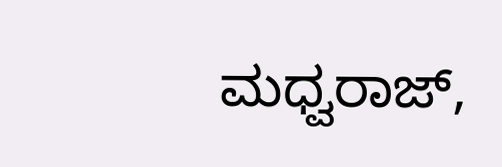ಮಧ್ವರಾಜ್,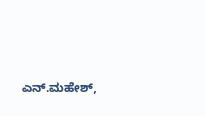ಎನ್.ಮಹೇಶ್‌,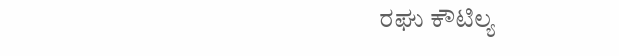ರಘು ಕೌಟಿಲ್ಯ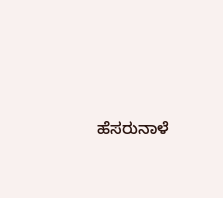ಹೆಸರುನಾಳೆ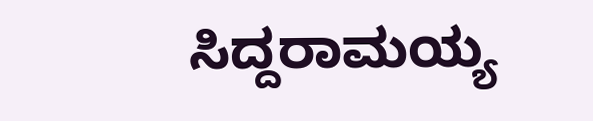ಸಿದ್ದರಾಮಯ್ಯ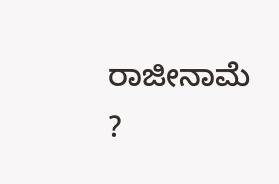ರಾಜೀನಾಮೆ ?